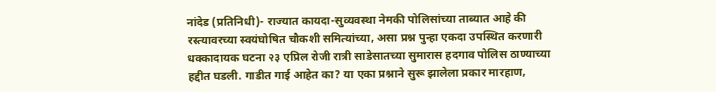नांदेड (प्रतिनिधी)- राज्यात कायदा-सुव्यवस्था नेमकी पोलिसांच्या ताब्यात आहे की रस्त्यावरच्या स्वयंघोषित चौकशी समित्यांच्या, असा प्रश्न पुन्हा एकदा उपस्थित करणारी धक्कादायक घटना २३ एप्रिल रोजी रात्री साडेसातच्या सुमारास हदगाव पोलिस ठाण्याच्या हद्दीत घडली. गाडीत गाई आहेत का? या एका प्रश्नाने सुरू झालेला प्रकार मारहाण,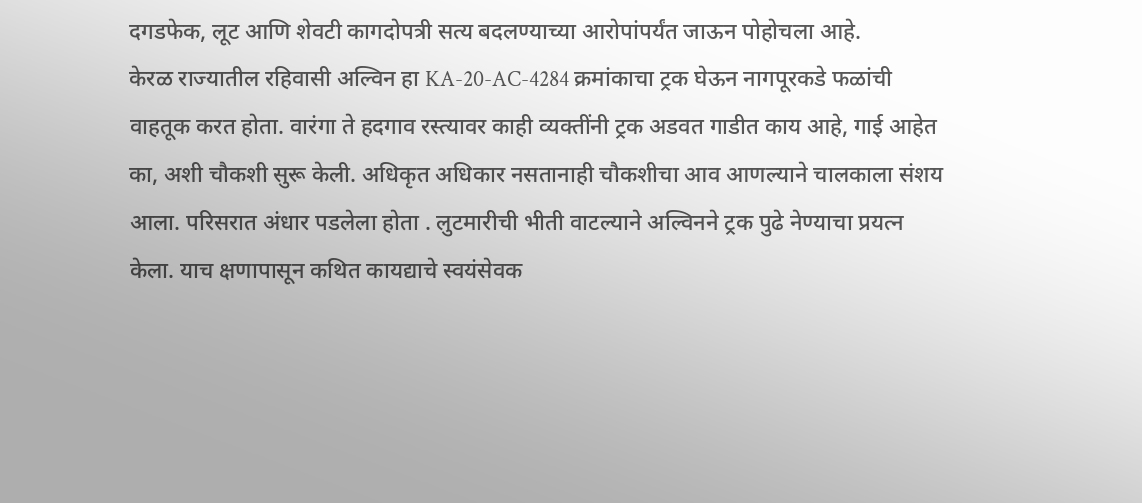दगडफेक, लूट आणि शेवटी कागदोपत्री सत्य बदलण्याच्या आरोपांपर्यंत जाऊन पोहोचला आहे.
केरळ राज्यातील रहिवासी अल्विन हा KA-20-AC-4284 क्रमांकाचा ट्रक घेऊन नागपूरकडे फळांची वाहतूक करत होता. वारंगा ते हदगाव रस्त्यावर काही व्यक्तींनी ट्रक अडवत गाडीत काय आहे, गाई आहेत का, अशी चौकशी सुरू केली. अधिकृत अधिकार नसतानाही चौकशीचा आव आणल्याने चालकाला संशय आला. परिसरात अंधार पडलेला होता . लुटमारीची भीती वाटल्याने अल्विनने ट्रक पुढे नेण्याचा प्रयत्न केला. याच क्षणापासून कथित कायद्याचे स्वयंसेवक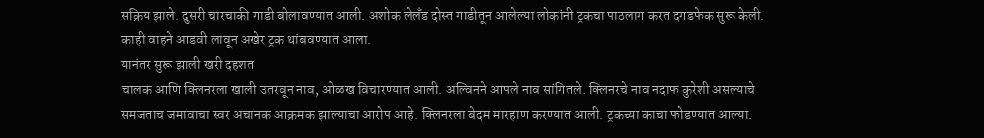सक्रिय झाले. दुसरी चारचाकी गाडी बोलावण्यात आली. अशोक लेलँड दोस्त गाडीतून आलेल्या लोकांनी ट्रकचा पाठलाग करत दगडफेक सुरू केली. काही वाहने आडवी लावून अखेर ट्रक थांबवण्यात आला.
यानंतर सुरू झाली खरी दहशत
चालक आणि क्लिनरला खाली उतरवून नाव, ओळख विचारण्यात आली. अल्विनने आपले नाव सांगितले. क्लिनरचे नाव नदाफ कुरेशी असल्याचे समजताच जमावाचा स्वर अचानक आक्रमक झाल्याचा आरोप आहे. क्लिनरला बेदम मारहाण करण्यात आली. ट्रकच्या काचा फोडण्यात आल्या.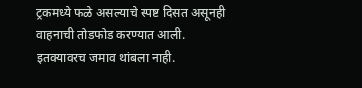ट्रकमध्ये फळे असल्याचे स्पष्ट दिसत असूनही वाहनाची तोडफोड करण्यात आली.
इतक्यावरच जमाव थांबला नाही.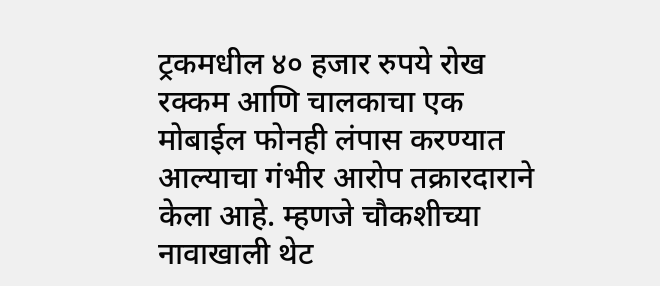ट्रकमधील ४० हजार रुपये रोख रक्कम आणि चालकाचा एक मोबाईल फोनही लंपास करण्यात आल्याचा गंभीर आरोप तक्रारदाराने केला आहे. म्हणजे चौकशीच्या नावाखाली थेट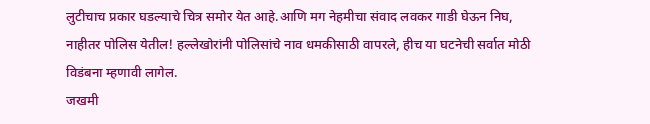लुटीचाच प्रकार घडल्याचे चित्र समोर येत आहे.आणि मग नेहमीचा संवाद लवकर गाडी घेऊन निघ, नाहीतर पोलिस येतील! हल्लेखोरांनी पोलिसांचे नाव धमकीसाठी वापरले, हीच या घटनेची सर्वात मोठी विडंबना म्हणावी लागेल.
जखमी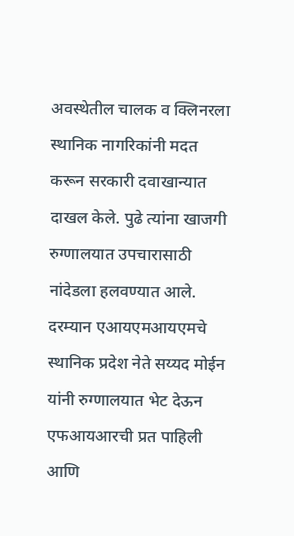अवस्थेतील चालक व क्लिनरला स्थानिक नागरिकांनी मदत करून सरकारी दवाखान्यात दाखल केले. पुढे त्यांना खाजगी रुग्णालयात उपचारासाठी नांदेडला हलवण्यात आले. दरम्यान एआयएमआयएमचे स्थानिक प्रदेश नेते सय्यद मोईन यांनी रुग्णालयात भेट देऊन एफआयआरची प्रत पाहिली आणि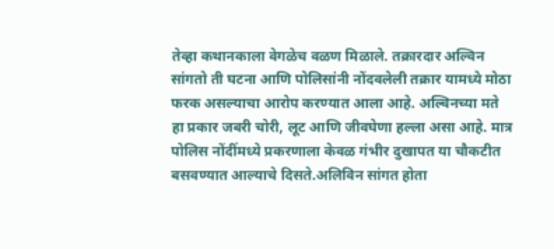तेव्हा कथानकाला वेगळेच वळण मिळाले. तक्रारदार अल्विन सांगतो ती घटना आणि पोलिसांनी नोंदवलेली तक्रार यामध्ये मोठा फरक असल्याचा आरोप करण्यात आला आहे. अल्विनच्या मते हा प्रकार जबरी चोरी, लूट आणि जीवघेणा हल्ला असा आहे. मात्र पोलिस नोंदींमध्ये प्रकरणाला केवळ गंभीर दुखापत या चौकटीत बसवण्यात आल्याचे दिसते.अलिविन सांगत होता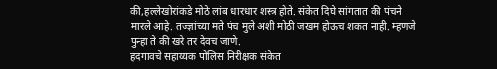की,हल्लेखोरांकडे मोठे लांब धारधार शस्त्र होते. संकेत दिघे सांगतात की पंचने मारले आहे. तज्ज्ञांच्या मते पंच मुले अशी मोठी जखम होऊच शकत नाही. म्हणजे पुन्हा ते की खरे तर देवच जाणे.
हदगावचे सहाय्यक पोलिस निरीक्षक संकेत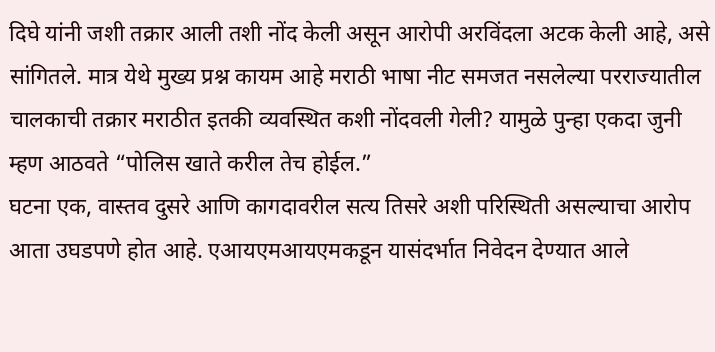दिघे यांनी जशी तक्रार आली तशी नोंद केली असून आरोपी अरविंदला अटक केली आहे, असे सांगितले. मात्र येथे मुख्य प्रश्न कायम आहे मराठी भाषा नीट समजत नसलेल्या परराज्यातील चालकाची तक्रार मराठीत इतकी व्यवस्थित कशी नोंदवली गेली? यामुळे पुन्हा एकदा जुनी म्हण आठवते “पोलिस खाते करील तेच होईल.”
घटना एक, वास्तव दुसरे आणि कागदावरील सत्य तिसरे अशी परिस्थिती असल्याचा आरोप आता उघडपणे होत आहे. एआयएमआयएमकडून यासंदर्भात निवेदन देण्यात आले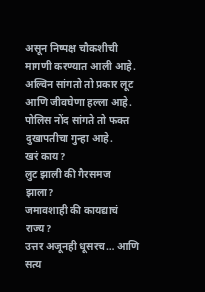असून निष्पक्ष चौकशीची मागणी करण्यात आली आहे.
अल्विन सांगतो तो प्रकार लूट आणि जीवघेणा हल्ला आहे. पोलिस नोंद सांगते तो फक्त दुखापतीचा गुन्हा आहे.
खरं काय?
लुट झाली की गैरसमज झाला?
जमावशाही की कायद्याचं राज्य?
उत्तर अजूनही धूसरच… आणि सत्य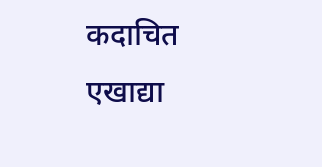कदाचित एखाद्या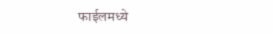फाईलमध्ये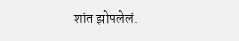शांत झोपलेलं.